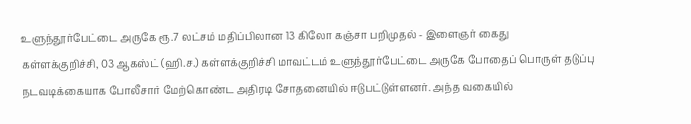உளுந்தூர்பேட்டை அருகே ரூ.7 லட்சம் மதிப்பிலான 13 கிலோ கஞ்சா பறிமுதல் - இளைஞர் கைது
கள்ளக்குறிச்சி, 03 ஆகஸ்ட் (ஹி.ச.) கள்ளக்குறிச்சி மாவட்டம் உளுந்தூர்பேட்டை அருகே போதைப் பொருள் தடுப்பு நடவடிக்கையாக போலீசார் மேற்கொண்ட அதிரடி சோதனையில் ஈடுபட்டுள்ளனர். அந்த வகையில்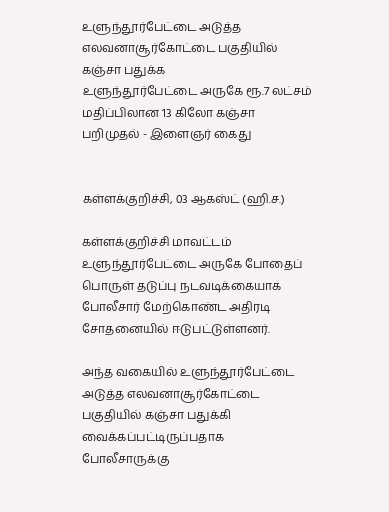உளுந்தூர்பேட்டை அடுத்த எலவனாசூர்கோட்டை பகுதியில் கஞ்சா பதுக்க
உளுந்தூர்பேட்டை அருகே ரூ.7 லட்சம் மதிப்பிலான 13 கிலோ கஞ்சா பறிமுதல் - இளைஞர் கைது


கள்ளக்குறிச்சி, 03 ஆகஸ்ட் (ஹி.ச.)

கள்ளக்குறிச்சி மாவட்டம் உளுந்தூர்பேட்டை அருகே போதைப் பொருள் தடுப்பு நடவடிக்கையாக போலீசார் மேற்கொண்ட அதிரடி சோதனையில் ஈடுபட்டுள்ளனர்.

அந்த வகையில் உளுந்தூர்பேட்டை அடுத்த எலவனாசூர்கோட்டை பகுதியில் கஞ்சா பதுக்கி வைக்கப்பட்டிருப்பதாக போலீசாருக்கு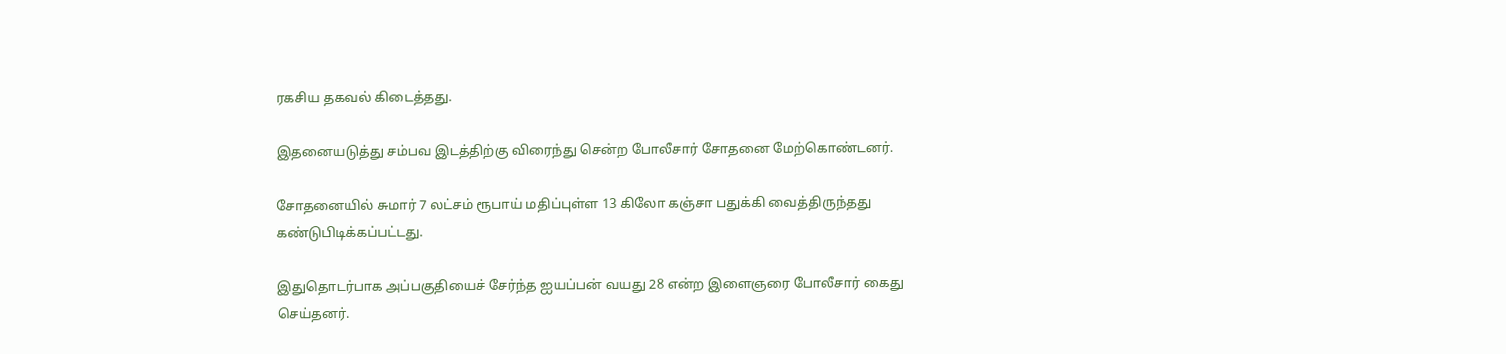ரகசிய தகவல் கிடைத்தது.

இதனையடுத்து சம்பவ இடத்திற்கு விரைந்து சென்ற போலீசார் சோதனை மேற்கொண்டனர்.

சோதனையில் சுமார் 7 லட்சம் ரூபாய் மதிப்புள்ள 13 கிலோ கஞ்சா பதுக்கி வைத்திருந்தது கண்டுபிடிக்கப்பட்டது.

இதுதொடர்பாக அப்பகுதியைச் சேர்ந்த ஐயப்பன் வயது 28 என்ற இளைஞரை போலீசார் கைது செய்தனர்.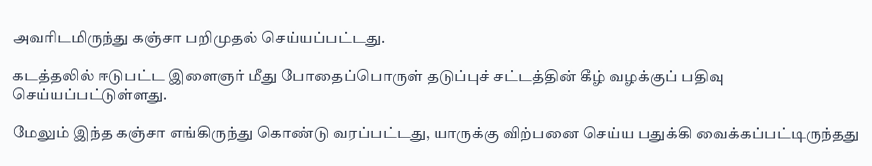அவரிடமிருந்து கஞ்சா பறிமுதல் செய்யப்பட்டது.

கடத்தலில் ஈடுபட்ட இளைஞர் மீது போதைப்பொருள் தடுப்புச் சட்டத்தின் கீழ் வழக்குப் பதிவு செய்யப்பட்டுள்ளது.

மேலும் இந்த கஞ்சா எங்கிருந்து கொண்டு வரப்பட்டது, யாருக்கு விற்பனை செய்ய பதுக்கி வைக்கப்பட்டிருந்தது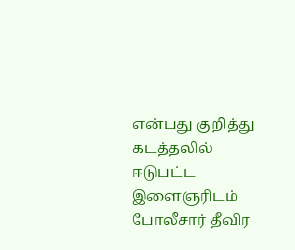என்பது குறித்து கடத்தலில் ஈடுபட்ட இளைஞரிடம் போலீசார் தீவிர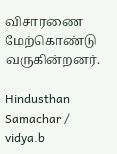விசாரணை மேற்கொண்டு வருகின்றனர்.

Hindusthan Samachar / vidya.b